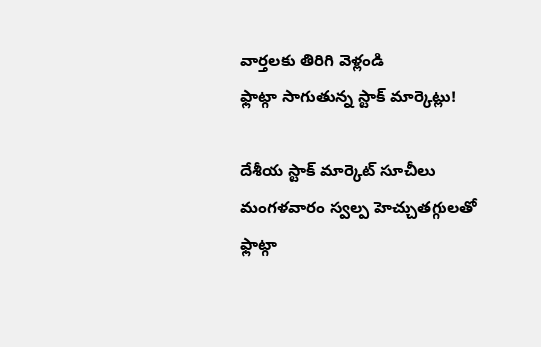వార్తలకు తిరిగి వెళ్లండి
ఫ్లాట్గా సాగుతున్న స్టాక్ మార్కెట్లు!

దేశీయ స్టాక్ మార్కెట్ సూచీలు మంగళవారం స్వల్ప హెచ్చుతగ్గులతో ఫ్లాట్గా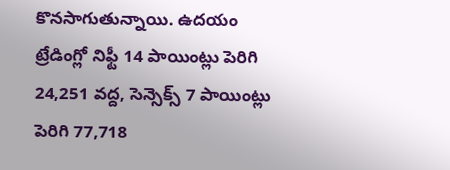కొనసాగుతున్నాయి. ఉదయం ట్రేడింగ్లో నిఫ్టీ 14 పాయింట్లు పెరిగి 24,251 వద్ద, సెన్సెక్స్ 7 పాయింట్లు పెరిగి 77,718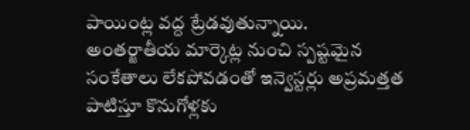పాయింట్ల వద్ద ట్రేడవుతున్నాయి.
అంతర్జాతీయ మార్కెట్ల నుంచి స్పష్టమైన సంకేతాలు లేకపోవడంతో ఇన్వెస్టర్లు అప్రమత్తత పాటిస్తూ కొనుగోళ్లకు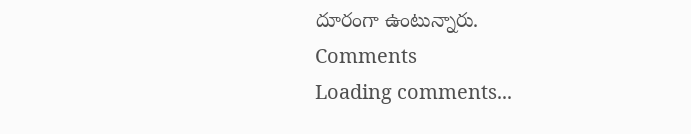దూరంగా ఉంటున్నారు.
Comments
Loading comments...